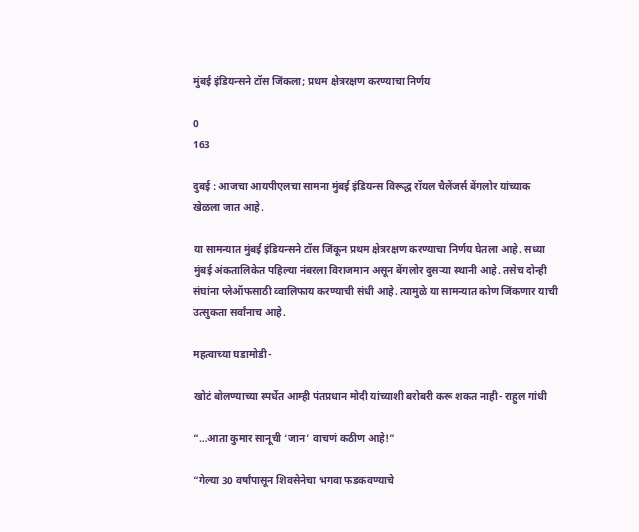मुंबई इंडियन्सने टॉस जिंकला; प्रथम क्षेत्ररक्षण करण्याचा निर्णय

0
163

दुबई : आजचा आयपीएलचा सामना मुंबई इंडियन्स विरूद्ध रॉयल चैलेंजर्स बेंगलोर यांच्याक खेळला जात आहे.

या सामन्यात मुंबई इंडियन्सने टॉस जिंकून प्रथम क्षेत्ररक्षण करण्याचा निर्णय घेतला आहे. सध्या मुंबई अंकतालिकेत पहिल्या नंबरला विराजमान असून बेंगलोर दुसऱ्या स्थानी आहे. तसेच दोन्ही संघांना प्लेऑफसाठी व्वालिफाय करण्याची संधी आहे. त्यामुळे या सामन्यात कोण जिंकणार याची उत्सुकता सर्वांनाच आहे.

महत्वाच्या घडामोडी-

खोटं बोलण्याच्या स्पर्धेत आम्ही पंतप्रधान मोदी यांच्याशी बरोबरी करू शकत नाही- राहुल गांधी

“…आता कुमार सानूची ‘जान’ वाचणं कठीण आहे!”

“गेल्या 30 वर्षांपासून शिवसेनेचा भगवा फडकवण्याचे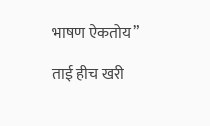भाषण ऐकतोय”

ताई हीच खरी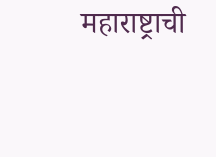महाराष्ट्राची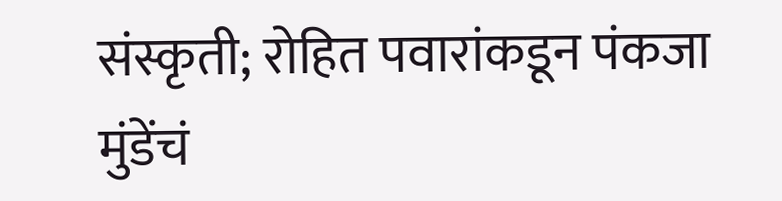संस्कृती; रोहित पवारांकडून पंकजा मुंडेंचं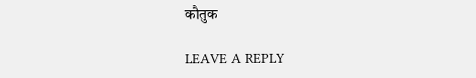कौतुक

LEAVE A REPLY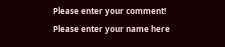Please enter your comment!
Please enter your name here